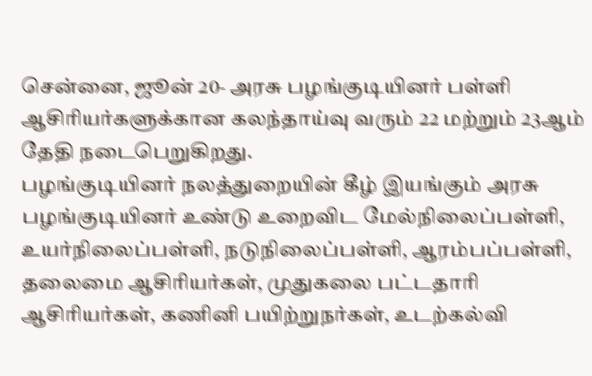சென்னை, ஜூன் 20- அரசு பழங்குடியினர் பள்ளி ஆசிரியர்களுக்கான கலந்தாய்வு வரும் 22 மற்றும் 23ஆம் தேதி நடைபெறுகிறது.
பழங்குடியினர் நலத்துறையின் கீழ் இயங்கும் அரசு பழங்குடியினர் உண்டு உறைவிட மேல்நிலைப்பள்ளி, உயர்நிலைப்பள்ளி, நடுநிலைப்பள்ளி, ஆரம்பப்பள்ளி, தலைமை ஆசிரியர்கள், முதுகலை பட்டதாரி ஆசிரியர்கள், கணினி பயிற்றுநர்கள், உடற்கல்வி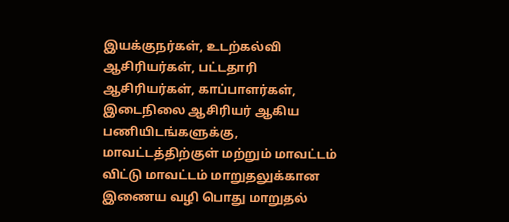இயக்குநர்கள், உடற்கல்வி ஆசிரியர்கள், பட்டதாரி ஆசிரியர்கள், காப்பாளர்கள், இடைநிலை ஆசிரியர் ஆகிய பணியிடங்களுக்கு, மாவட்டத்திற்குள் மற்றும் மாவட்டம் விட்டு மாவட்டம் மாறுதலுக்கான இணைய வழி பொது மாறுதல்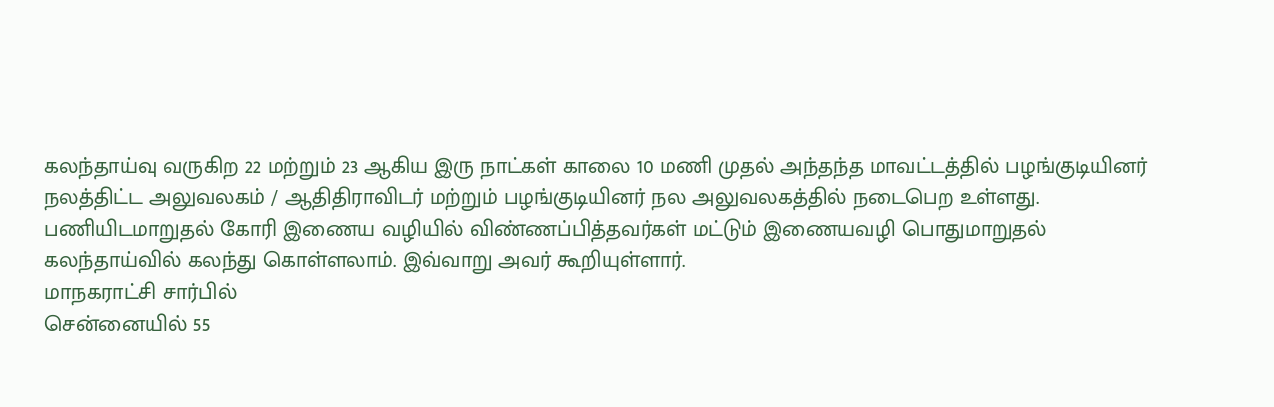கலந்தாய்வு வருகிற 22 மற்றும் 23 ஆகிய இரு நாட்கள் காலை 10 மணி முதல் அந்தந்த மாவட்டத்தில் பழங்குடியினர் நலத்திட்ட அலுவலகம் / ஆதிதிராவிடர் மற்றும் பழங்குடியினர் நல அலுவலகத்தில் நடைபெற உள்ளது.
பணியிடமாறுதல் கோரி இணைய வழியில் விண்ணப்பித்தவர்கள் மட்டும் இணையவழி பொதுமாறுதல் கலந்தாய்வில் கலந்து கொள்ளலாம். இவ்வாறு அவர் கூறியுள்ளார்.
மாநகராட்சி சார்பில்
சென்னையில் 55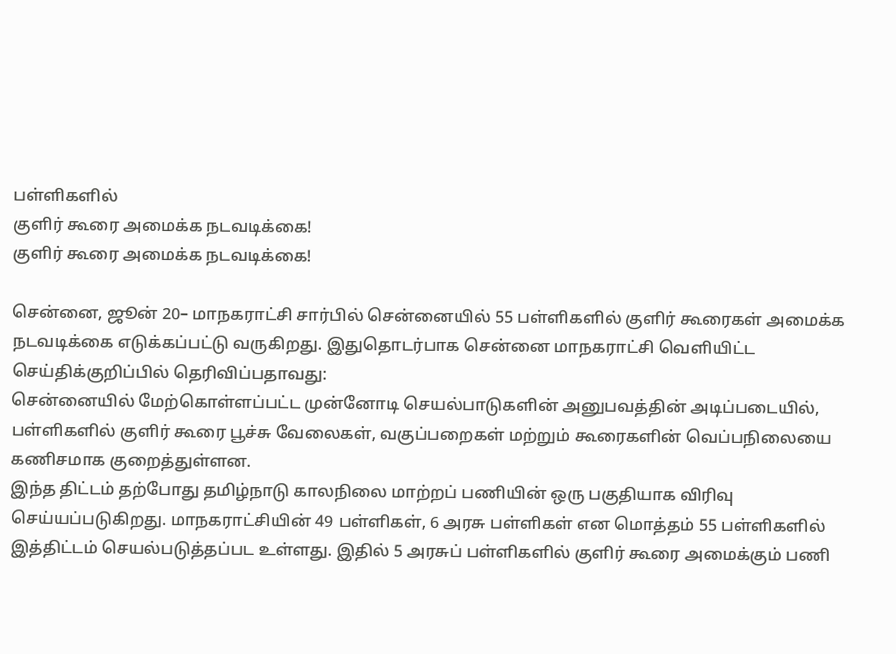பள்ளிகளில்
குளிர் கூரை அமைக்க நடவடிக்கை!
குளிர் கூரை அமைக்க நடவடிக்கை!

சென்னை, ஜூன் 20– மாநகராட்சி சார்பில் சென்னையில் 55 பள்ளிகளில் குளிர் கூரைகள் அமைக்க நடவடிக்கை எடுக்கப்பட்டு வருகிறது. இதுதொடர்பாக சென்னை மாநகராட்சி வெளியிட்ட செய்திக்குறிப்பில் தெரிவிப்பதாவது:
சென்னையில் மேற்கொள்ளப்பட்ட முன்னோடி செயல்பாடுகளின் அனுபவத்தின் அடிப்படையில், பள்ளிகளில் குளிர் கூரை பூச்சு வேலைகள், வகுப்பறைகள் மற்றும் கூரைகளின் வெப்பநிலையை கணிசமாக குறைத்துள்ளன.
இந்த திட்டம் தற்போது தமிழ்நாடு காலநிலை மாற்றப் பணியின் ஒரு பகுதியாக விரிவு செய்யப்படுகிறது. மாநகராட்சியின் 49 பள்ளிகள், 6 அரசு பள்ளிகள் என மொத்தம் 55 பள்ளிகளில் இத்திட்டம் செயல்படுத்தப்பட உள்ளது. இதில் 5 அரசுப் பள்ளிகளில் குளிர் கூரை அமைக்கும் பணி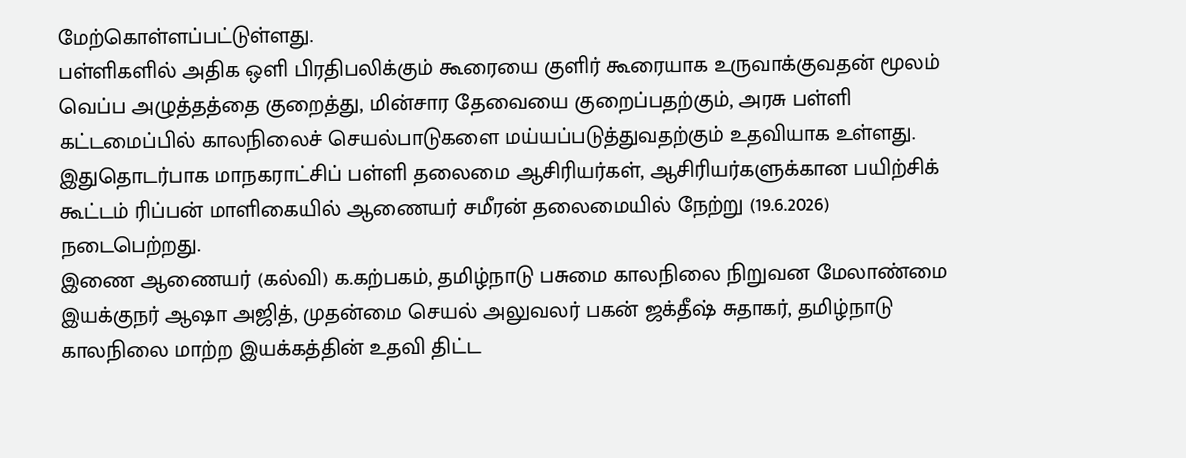மேற்கொள்ளப்பட்டுள்ளது.
பள்ளிகளில் அதிக ஒளி பிரதிபலிக்கும் கூரையை குளிர் கூரையாக உருவாக்குவதன் மூலம் வெப்ப அழுத்தத்தை குறைத்து, மின்சார தேவையை குறைப்பதற்கும், அரசு பள்ளி கட்டமைப்பில் காலநிலைச் செயல்பாடுகளை மய்யப்படுத்துவதற்கும் உதவியாக உள்ளது.
இதுதொடர்பாக மாநகராட்சிப் பள்ளி தலைமை ஆசிரியர்கள், ஆசிரியர்களுக்கான பயிற்சிக் கூட்டம் ரிப்பன் மாளிகையில் ஆணையர் சமீரன் தலைமையில் நேற்று (19.6.2026) நடைபெற்றது.
இணை ஆணையர் (கல்வி) க.கற்பகம், தமிழ்நாடு பசுமை காலநிலை நிறுவன மேலாண்மை இயக்குநர் ஆஷா அஜித், முதன்மை செயல் அலுவலர் பகன் ஜக்தீஷ் சுதாகர், தமிழ்நாடு காலநிலை மாற்ற இயக்கத்தின் உதவி திட்ட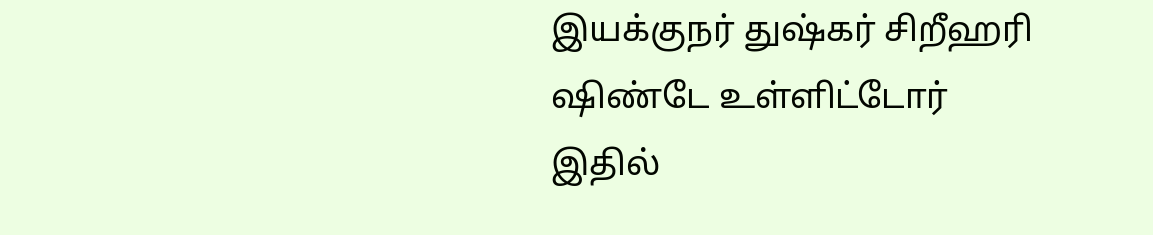இயக்குநர் துஷ்கர் சிறீஹரி ஷிண்டே உள்ளிட்டோர் இதில்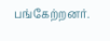பங்கேற்றனர்.